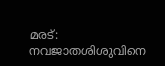മരട്: നവജാതശിശുവിനെ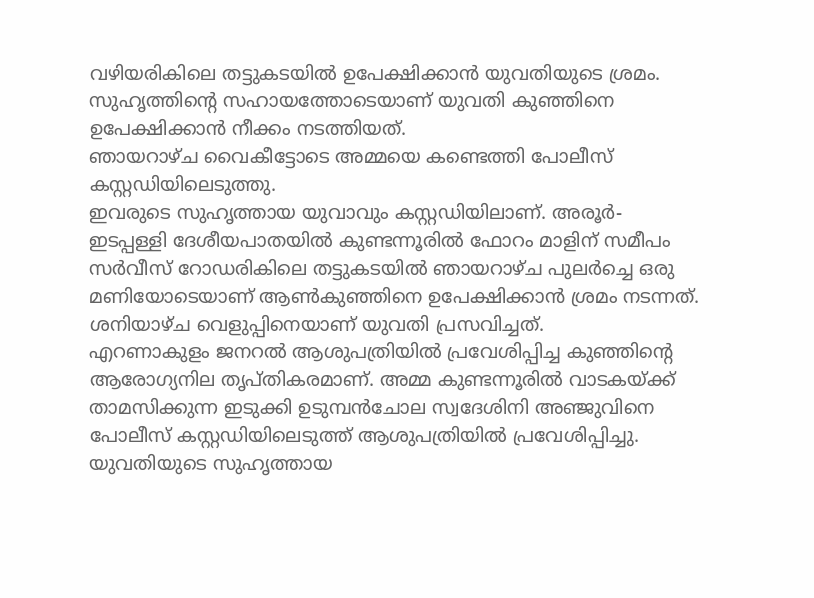വഴിയരികിലെ തട്ടുകടയിൽ ഉപേക്ഷിക്കാൻ യുവതിയുടെ ശ്രമം. സുഹൃത്തിന്റെ സഹായത്തോടെയാണ് യുവതി കുഞ്ഞിനെ ഉപേക്ഷിക്കാൻ നീക്കം നടത്തിയത്.
ഞായറാഴ്ച വൈകീട്ടോടെ അമ്മയെ കണ്ടെത്തി പോലീസ് കസ്റ്റഡിയിലെടുത്തു.
ഇവരുടെ സുഹൃത്തായ യുവാവും കസ്റ്റഡിയിലാണ്. അരൂർ-ഇടപ്പള്ളി ദേശീയപാതയിൽ കുണ്ടന്നൂരിൽ ഫോറം മാളിന് സമീപം സർവീസ് റോഡരികിലെ തട്ടുകടയിൽ ഞായറാഴ്ച പുലർച്ചെ ഒരു മണിയോടെയാണ് ആൺകുഞ്ഞിനെ ഉപേക്ഷിക്കാൻ ശ്രമം നടന്നത്. ശനിയാഴ്ച വെളുപ്പിനെയാണ് യുവതി പ്രസവിച്ചത്.
എറണാകുളം ജനറൽ ആശുപത്രിയിൽ പ്രവേശിപ്പിച്ച കുഞ്ഞിന്റെ ആരോഗ്യനില തൃപ്തികരമാണ്. അമ്മ കുണ്ടന്നൂരിൽ വാടകയ്ക്ക് താമസിക്കുന്ന ഇടുക്കി ഉടുമ്പൻചോല സ്വദേശിനി അഞ്ജുവിനെ പോലീസ് കസ്റ്റഡിയിലെടുത്ത് ആശുപത്രിയിൽ പ്രവേശിപ്പിച്ചു.
യുവതിയുടെ സുഹൃത്തായ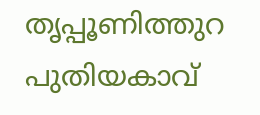തൃപ്പൂണിത്തുറ പുതിയകാവ്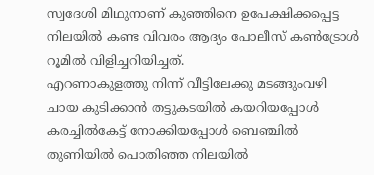സ്വദേശി മിഥുനാണ് കുഞ്ഞിനെ ഉപേക്ഷിക്കപ്പെട്ട നിലയിൽ കണ്ട വിവരം ആദ്യം പോലീസ് കൺട്രോൾ റൂമിൽ വിളിച്ചറിയിച്ചത്.
എറണാകുളത്തു നിന്ന് വീട്ടിലേക്കു മടങ്ങുംവഴി ചായ കുടിക്കാൻ തട്ടുകടയിൽ കയറിയപ്പോൾ കരച്ചിൽകേട്ട് നോക്കിയപ്പോൾ ബെഞ്ചിൽ തുണിയിൽ പൊതിഞ്ഞ നിലയിൽ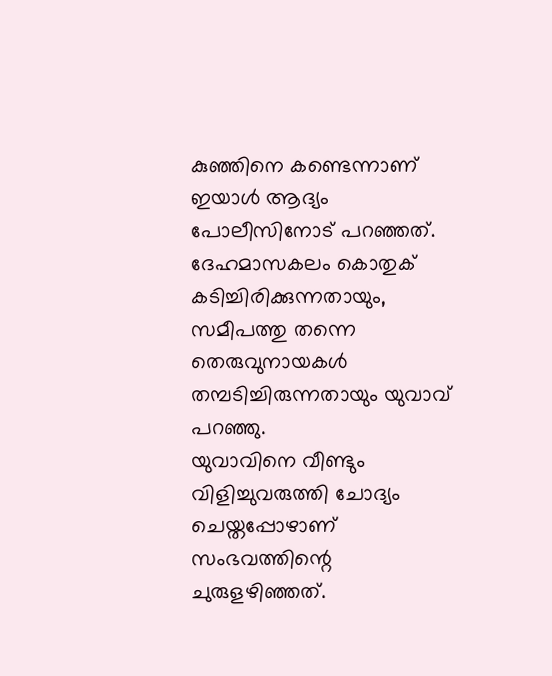കുഞ്ഞിനെ കണ്ടെന്നാണ് ഇയാൾ ആദ്യം പോലീസിനോട് പറഞ്ഞത്. ദേഹമാസകലം കൊതുക് കടിച്ചിരിക്കുന്നതായും, സമീപത്തു തന്നെ തെരുവുനായകൾ തമ്പടിച്ചിരുന്നതായും യുവാവ് പറഞ്ഞു.
യുവാവിനെ വീണ്ടും വിളിച്ചുവരുത്തി ചോദ്യം ചെയ്തപ്പോഴാണ് സംഭവത്തിന്റെ ചുരുളഴിഞ്ഞത്.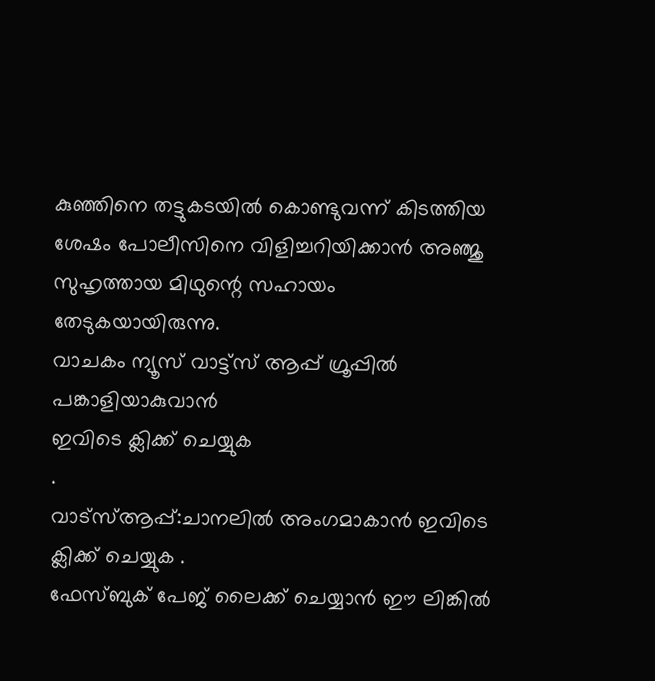കുഞ്ഞിനെ തട്ടുകടയിൽ കൊണ്ടുവന്ന് കിടത്തിയ ശേഷം പോലീസിനെ വിളിച്ചറിയിക്കാൻ അഞ്ജു സുഹൃത്തായ മിഥുന്റെ സഹായം തേടുകയായിരുന്നു.
വാചകം ന്യൂസ് വാട്ട്സ് ആപ്പ് ഗ്രൂപ്പിൽ പങ്കാളിയാകുവാൻ
ഇവിടെ ക്ലിക്ക് ചെയ്യുക
.
വാട്സ്ആപ്പ്:ചാനലിൽ അംഗമാകാൻ ഇവിടെ ക്ലിക്ക് ചെയ്യുക .
ഫേസ്ബുക് പേജ് ലൈക്ക് ചെയ്യാൻ ഈ ലിങ്കിൽ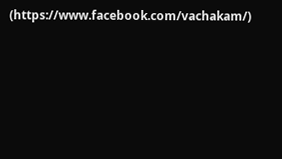(https://www.facebook.com/vachakam/)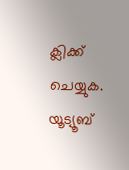ക്ലിക്ക് ചെയ്യുക.
യൂട്യൂബ്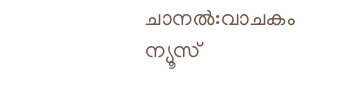ചാനൽ:വാചകം ന്യൂസ്